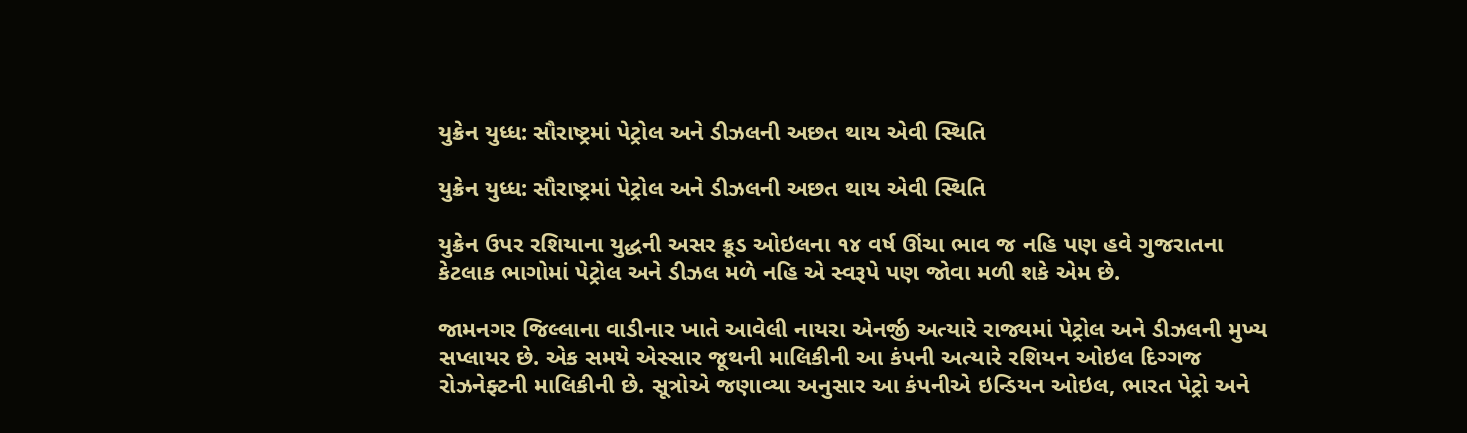યુક્રેન યુધ્ધ: સૌરાષ્ટ્રમાં પેટ્રોલ અને ડીઝલની અછત થાય એવી સ્થિતિ

યુક્રેન યુધ્ધ: સૌરાષ્ટ્રમાં પેટ્રોલ અને ડીઝલની અછત થાય એવી સ્થિતિ

યુક્રેન ઉપર રશિયાના યુદ્ધની અસર ક્રૂડ ઓઇલના ૧૪ વર્ષ ઊંચા ભાવ જ નહિ પણ હવે ગુજરાતના કેટલાક ભાગોમાં પેટ્રોલ અને ડીઝલ મળે નહિ એ સ્વરૂપે પણ જોવા મળી શકે એમ છે.

જામનગર જિલ્લાના વાડીનાર ખાતે આવેલી નાયરા એનર્જી અત્યારે રાજ્યમાં પેટ્રોલ અને ડીઝલની મુખ્ય સપ્લાયર છે. એક સમયે એસ્સાર જૂથની માલિકીની આ કંપની અત્યારે રશિયન ઓઇલ દિગ્ગજ રોઝનેફ્ટની માલિકીની છે. સૂત્રોએ જણાવ્યા અનુસાર આ કંપનીએ ઇન્ડિયન ઓઇલ, ભારત પેટ્રો અને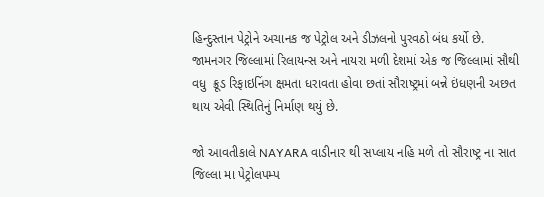હિન્દુસ્તાન પેટ્રોને અચાનક જ પેટ્રોલ અને ડીઝલનો પુરવઠો બંધ કર્યો છે. જામનગર જિલ્લામાં રિલાયન્સ અને નાયરા મળી દેશમાં એક જ જિલ્લામાં સૌથી વધુ  ક્રૂડ રિફાઇનિંગ ક્ષમતા ધરાવતા હોવા છતાં સૌરાષ્ટ્રમાં બન્ને ઇંધણની અછત થાય એવી સ્થિતિનું નિર્માણ થયું છે.

જો આવતીકાલે NAYARA વાડીનાર થી સપ્લાય નહિ મળે તો સૌરાષ્ટ્ર ના સાત જિલ્લા મા પેટ્રોલપમ્પ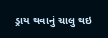ડ્રાય થવાનું ચાલુ થઇ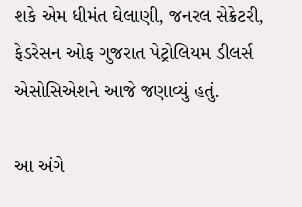શકે એમ ધીમંત ઘેલાણી, જનરલ સેક્રેટરી, ફેડરેસન ઓફ ગુજરાત પેટ્રોલિયમ ડીલર્સ એસોસિએશને આજે જણાવ્યું હતું.

આ અંગે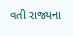વતી રાજ્યના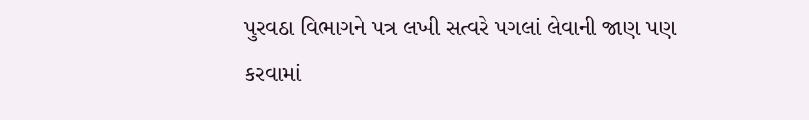પુરવઠા વિભાગને પત્ર લખી સત્વરે પગલાં લેવાની જાણ પણ કરવામાં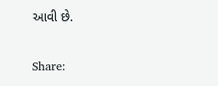આવી છે.

Share: